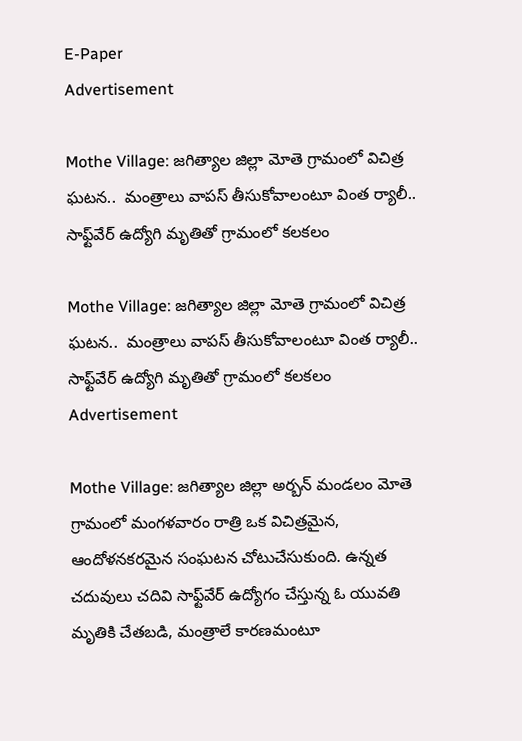E-Paper
Advertisement

Mothe Village: జగిత్యాల జిల్లా మోతె గ్రామంలో విచిత్ర ఘటన..  మంత్రాలు వాపస్‌ తీసుకోవాలంటూ వింత ర్యాలీ.. సాఫ్ట్‌వేర్ ఉద్యోగి మృతితో గ్రామంలో కలకలం

Mothe Village: జగిత్యాల జిల్లా మోతె గ్రామంలో విచిత్ర ఘటన..  మంత్రాలు వాపస్‌ తీసుకోవాలంటూ వింత ర్యాలీ.. సాఫ్ట్‌వేర్ ఉద్యోగి మృతితో గ్రామంలో కలకలం
Advertisement

Mothe Village: జగిత్యాల జిల్లా అర్బన్ మండలం మోతె గ్రామంలో మంగళవారం రాత్రి ఒక విచిత్రమైన, ఆందోళనకరమైన సంఘటన చోటుచేసుకుంది. ఉన్నత చదువులు చదివి సాఫ్ట్‌వేర్ ఉద్యోగం చేస్తున్న ఓ యువతి మృతికి చేతబడి, మంత్రాలే కారణమంటూ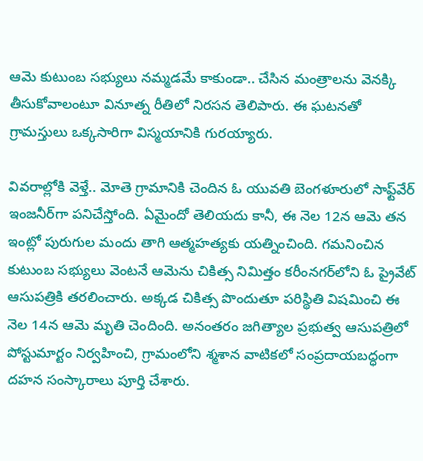ఆమె కుటుంబ సభ్యులు నమ్మడమే కాకుండా.. చేసిన మంత్రాలను వెనక్కి తీసుకోవాలంటూ వినూత్న రీతిలో నిరసన తెలిపారు. ఈ ఘటనతో గ్రామస్తులు ఒక్కసారిగా విస్మయానికి గురయ్యారు.

వివరాల్లోకి వెళ్తే.. మోతె గ్రామానికి చెందిన ఓ యువతి బెంగళూరులో సాఫ్ట్‌వేర్ ఇంజనీర్‌గా పనిచేస్తోంది. ఏమైందో తెలియదు కానీ, ఈ నెల 12న ఆమె తన ఇంట్లో పురుగుల మందు తాగి ఆత్మహత్యకు యత్నించింది. గమనించిన కుటుంబ సభ్యులు వెంటనే ఆమెను చికిత్స నిమిత్తం కరీంనగర్‌లోని ఓ ప్రైవేట్ ఆసుపత్రికి తరలించారు. అక్కడ చికిత్స పొందుతూ పరిస్థితి విషమించి ఈ నెల 14న ఆమె మృతి చెందింది. అనంతరం జగిత్యాల ప్రభుత్వ ఆసుపత్రిలో పోస్టుమార్టం నిర్వహించి, గ్రామంలోని శ్మశాన వాటికలో సంప్రదాయబద్ధంగా దహన సంస్కారాలు పూర్తి చేశారు.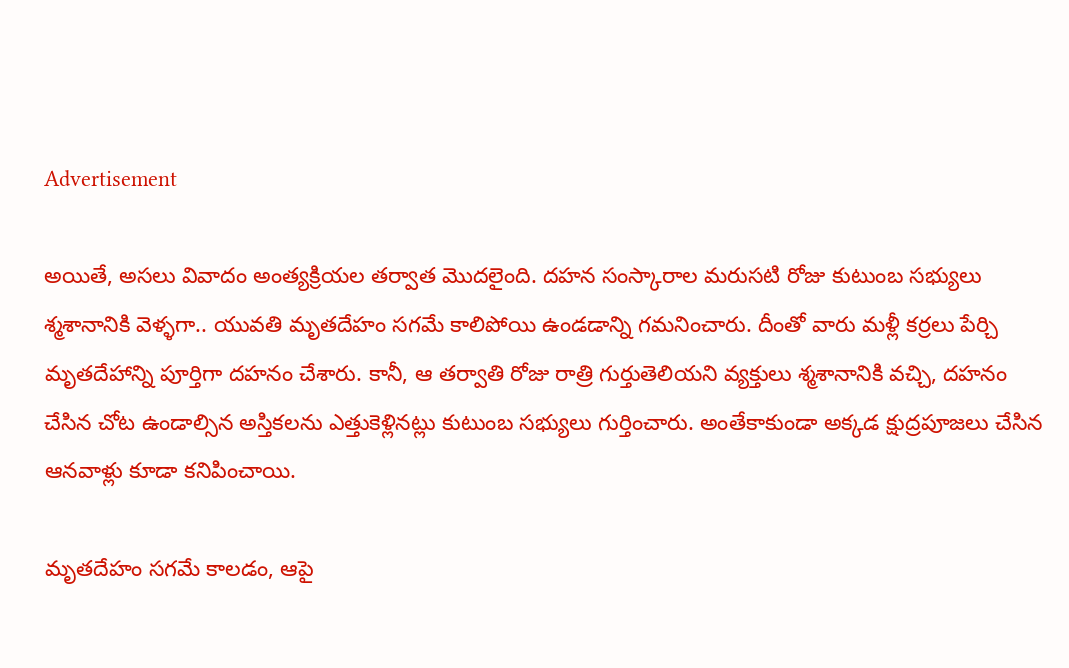Advertisement

అయితే, అసలు వివాదం అంత్యక్రియల తర్వాత మొదలైంది. దహన సంస్కారాల మరుసటి రోజు కుటుంబ సభ్యులు శ్మశానానికి వెళ్ళగా.. యువతి మృతదేహం సగమే కాలిపోయి ఉండడాన్ని గమనించారు. దీంతో వారు మళ్లీ కర్రలు పేర్చి మృతదేహాన్ని పూర్తిగా దహనం చేశారు. కానీ, ఆ తర్వాతి రోజు రాత్రి గుర్తుతెలియని వ్యక్తులు శ్మశానానికి వచ్చి, దహనం చేసిన చోట ఉండాల్సిన అస్తికలను ఎత్తుకెళ్లినట్లు కుటుంబ సభ్యులు గుర్తించారు. అంతేకాకుండా అక్కడ క్షుద్రపూజలు చేసిన ఆనవాళ్లు కూడా కనిపించాయి.

మృతదేహం సగమే కాలడం, ఆపై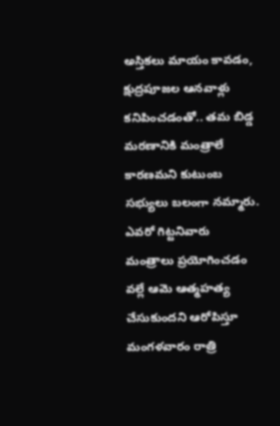అస్తికలు మాయం కావడం, క్షుద్రపూజల ఆనవాళ్లు కనిపించడంతో.. తమ బిడ్డ మరణానికి మంత్రాలే కారణమని కుటుంబ సభ్యులు బలంగా నమ్మారు. ఎవరో గిట్టనివారు మంత్రాలు ప్రయోగించడం వల్లే ఆమె ఆత్మహత్య చేసుకుందని ఆరోపిస్తూ మంగళవారం రాత్రి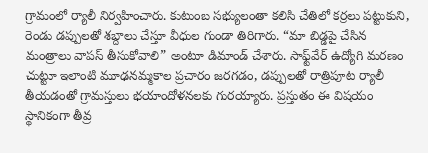గ్రామంలో ర్యాలీ నిర్వహించారు. కుటుంబ సభ్యులంతా కలిసి చేతిలో కర్రలు పట్టుకుని, రెండు డప్పులతో శబ్దాలు చేస్తూ వీధుల గుండా తిరిగారు. “మా బిడ్డపై చేసిన మంత్రాలు వాపస్ తీసుకోవాలి” అంటూ డిమాండ్ చేశారు. సాఫ్ట్‌వేర్ ఉద్యోగి మరణం చుట్టూ ఇలాంటి మూఢనమ్మకాల ప్రచారం జరగడం, డప్పులతో రాత్రిపూట ర్యాలీ తీయడంతో గ్రామస్తులు భయాందోళనలకు గురయ్యారు. ప్రస్తుతం ఈ విషయం స్థానికంగా తీవ్ర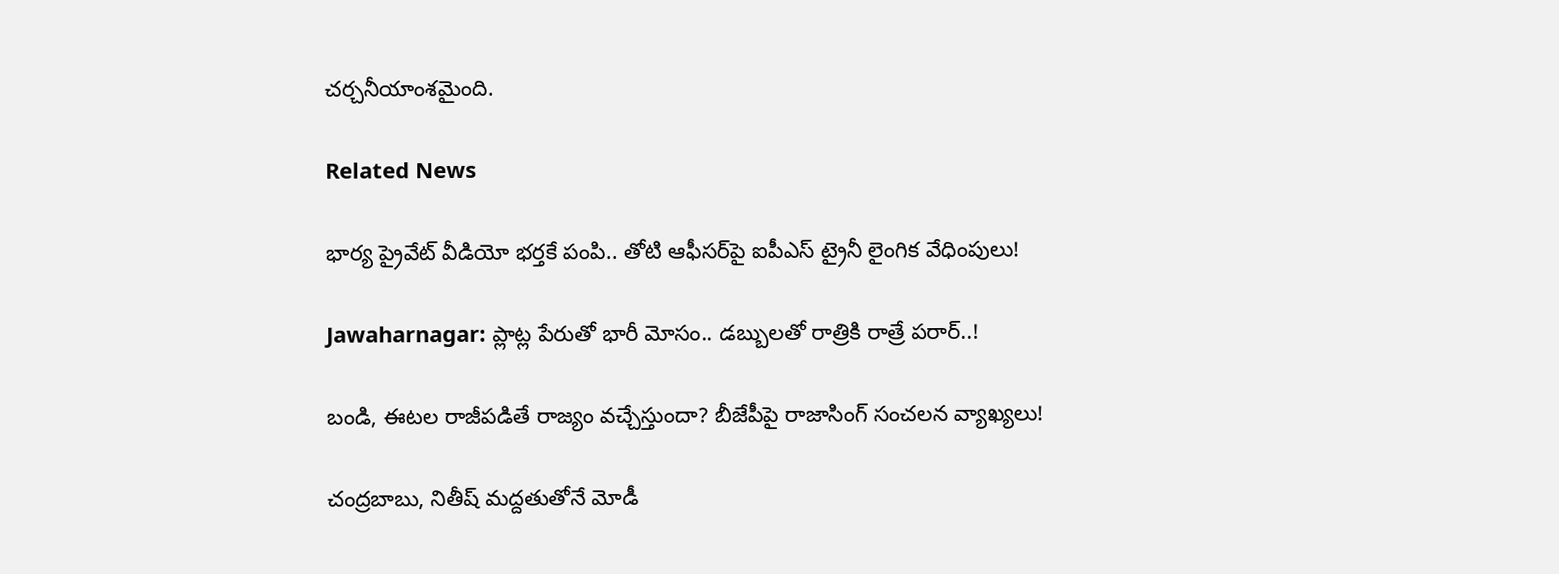చర్చనీయాంశమైంది.

Related News

భార్య ప్రైవేట్ వీడియో భర్తకే పంపి.. తోటి ఆఫీసర్‌పై ఐపీఎస్ ట్రైనీ లైంగిక వేధింపులు!

Jawaharnagar: ప్లాట్ల పేరుతో భారీ మోసం.. డబ్బులతో రాత్రికి రాత్రే పరార్..!

బండి, ఈటల రాజీపడితే రాజ్యం వచ్చేస్తుందా? బీజేపీపై రాజాసింగ్ సంచలన వ్యాఖ్యలు!

చంద్రబాబు, నితీష్ మద్దతుతోనే మోడీ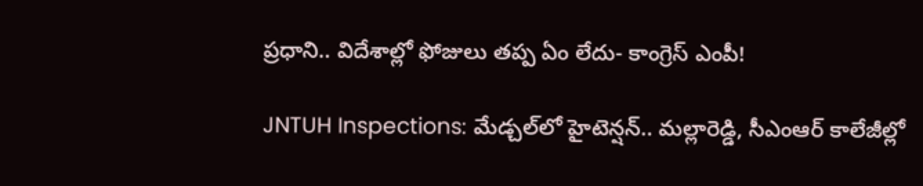ప్రధాని.. విదేశాల్లో ఫోజులు తప్ప ఏం లేదు- కాంగ్రెస్ ఎంపీ!

JNTUH Inspections: మేడ్చల్‌లో హైటెన్షన్.. మల్లారెడ్డి, సీఎంఆర్ కాలేజీల్లో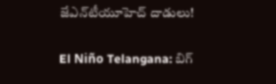జేఎన్‌టీయూహెచ్ దాడులు!

El Niño Telangana: బిగ్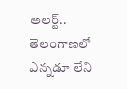అలర్ట్.. తెలంగాణలో ఎన్నడూ లేని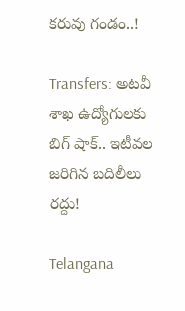కరువు గండం..!

Transfers: అటవీ శాఖ ఉద్యోగులకు బిగ్ షాక్.. ఇటీవల జరిగిన బదిలీలు రద్దు!

Telangana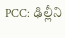PCC: ఢిల్లీని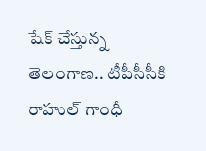షేక్ చేస్తున్న తెలంగాణ.. టీపీసీసీకి రాహుల్ గాంధీ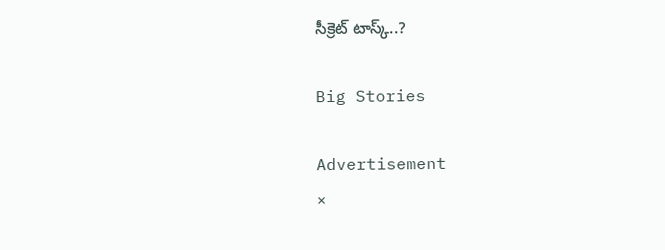సీక్రెట్ టాస్క్..?

Big Stories

Advertisement
×